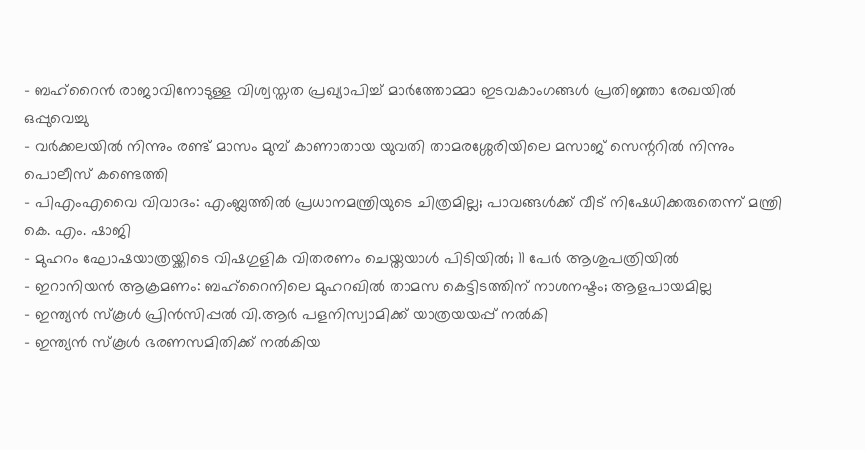- ബഹ്റൈൻ രാജാവിനോടുള്ള വിശ്വസ്തത പ്രഖ്യാപിച്ച് മാർത്തോമ്മാ ഇടവകാംഗങ്ങൾ പ്രതിജ്ഞാ രേഖയിൽ ഒപ്പുവെച്ചു
- വർക്കലയിൽ നിന്നും രണ്ട് മാസം മുമ്പ് കാണാതായ യുവതി താമരശ്ശേരിയിലെ മസാജ് സെന്ററിൽ നിന്നും പൊലീസ് കണ്ടെത്തി
- പിഎംഎവൈ വിവാദം: എംബ്ലത്തിൽ പ്രധാനമന്ത്രിയുടെ ചിത്രമില്ല; പാവങ്ങൾക്ക് വീട് നിഷേധിക്കരുതെന്ന് മന്ത്രി കെ. എം. ഷാജി
- മുഹറം ഘോഷയാത്രയ്ക്കിടെ വിഷഗുളിക വിതരണം ചെയ്തയാൾ പിടിയിൽ; 11 പേർ ആശുപത്രിയിൽ
- ഇറാനിയൻ ആക്രമണം: ബഹ്റൈനിലെ മുഹറഖിൽ താമസ കെട്ടിടത്തിന് നാശനഷ്ടം; ആളപായമില്ല
- ഇന്ത്യൻ സ്കൂൾ പ്രിൻസിപ്പൽ വി.ആർ പളനിസ്വാമിക്ക് യാത്രയയപ്പ് നൽകി
- ഇന്ത്യൻ സ്കൂൾ ഭരണസമിതിക്ക് നൽകിയ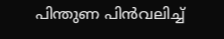പിന്തുണ പിൻവലിച്ച്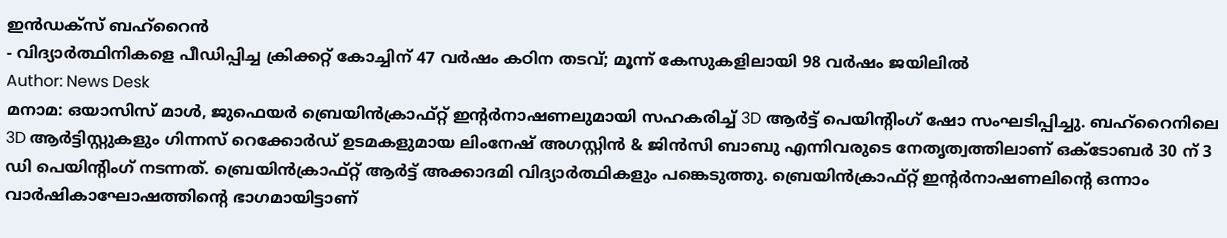ഇൻഡക്സ് ബഹ്റൈൻ
- വിദ്യാർത്ഥിനികളെ പീഡിപ്പിച്ച ക്രിക്കറ്റ് കോച്ചിന് 47 വർഷം കഠിന തടവ്; മൂന്ന് കേസുകളിലായി 98 വർഷം ജയിലിൽ
Author: News Desk
മനാമ: ഒയാസിസ് മാൾ, ജുഫെയർ ബ്രെയിൻക്രാഫ്റ്റ് ഇന്റർനാഷണലുമായി സഹകരിച്ച് 3D ആർട്ട് പെയിന്റിംഗ് ഷോ സംഘടിപ്പിച്ചു. ബഹ്റൈനിലെ 3D ആർട്ടിസ്റ്റുകളും ഗിന്നസ് റെക്കോർഡ് ഉടമകളുമായ ലിംനേഷ് അഗസ്റ്റിൻ & ജിൻസി ബാബു എന്നിവരുടെ നേതൃത്വത്തിലാണ് ഒക്ടോബർ 30 ന് 3 ഡി പെയിന്റിംഗ് നടന്നത്. ബ്രെയിൻക്രാഫ്റ്റ് ആർട്ട് അക്കാദമി വിദ്യാർത്ഥികളും പങ്കെടുത്തു. ബ്രെയിൻക്രാഫ്റ്റ് ഇന്റർനാഷണലിന്റെ ഒന്നാം വാർഷികാഘോഷത്തിന്റെ ഭാഗമായിട്ടാണ്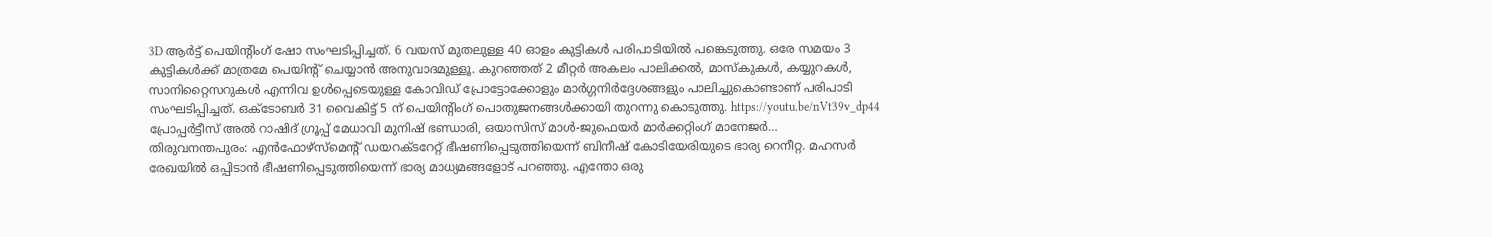3D ആർട്ട് പെയിന്റിംഗ് ഷോ സംഘടിപ്പിച്ചത്. 6 വയസ് മുതലുള്ള 40 ഓളം കുട്ടികൾ പരിപാടിയിൽ പങ്കെടുത്തു. ഒരേ സമയം 3 കുട്ടികൾക്ക് മാത്രമേ പെയിന്റ് ചെയ്യാൻ അനുവാദമുള്ളൂ. കുറഞ്ഞത് 2 മീറ്റർ അകലം പാലിക്കൽ, മാസ്കുകൾ, കയ്യുറകൾ, സാനിറ്റൈസറുകൾ എന്നിവ ഉൾപ്പെടെയുള്ള കോവിഡ് പ്രോട്ടോക്കോളും മാർഗ്ഗനിർദ്ദേശങ്ങളും പാലിച്ചുകൊണ്ടാണ് പരിപാടി സംഘടിപ്പിച്ചത്. ഒക്ടോബർ 31 വൈകിട്ട് 5 ന് പെയിന്റിംഗ് പൊതുജനങ്ങൾക്കായി തുറന്നു കൊടുത്തു. https://youtu.be/nVt39v_dp44 പ്രോപ്പർട്ടീസ് അൽ റാഷിദ് ഗ്രൂപ്പ് മേധാവി മുനിഷ് ഭണ്ഡാരി, ഒയാസിസ് മാൾ-ജുഫെയർ മാർക്കറ്റിംഗ് മാനേജർ…
തിരുവനന്തപുരം: എൻഫോഴ്സ്മെന്റ് ഡയറക്ടറേറ്റ് ഭീഷണിപ്പെടുത്തിയെന്ന് ബിനീഷ് കോടിയേരിയുടെ ഭാര്യ റെനീറ്റ. മഹസർ രേഖയിൽ ഒപ്പിടാൻ ഭീഷണിപ്പെടുത്തിയെന്ന് ഭാര്യ മാധ്യമങ്ങളോട് പറഞ്ഞു. എന്തോ ഒരു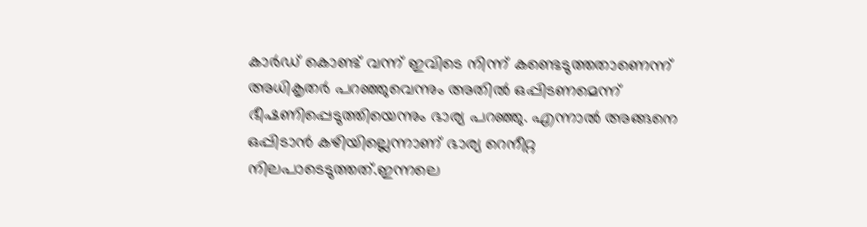കാർഡ് കൊണ്ട് വന്ന് ഇവിടെ നിന്ന് കണ്ടെടുത്തതാണെന്ന് അധികൃതർ പറഞ്ഞുവെന്നും അതിൽ ഒപ്പിടണമെന്ന് ഭീഷണിപ്പെടുത്തിയെന്നും ഭാര്യ പറഞ്ഞു. എന്നാൽ അങ്ങനെ ഒപ്പിടാൻ കഴിയില്ലെന്നാണ് ഭാര്യ റെനീറ്റ നിലപാടെടുത്തത്.ഇന്നലെ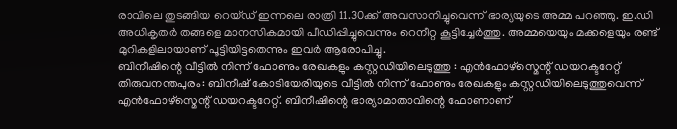രാവിലെ തുടങ്ങിയ റെയ്ഡ് ഇന്നലെ രാത്രി 11.30ക്ക് അവസാനിച്ചുവെന്ന് ഭാര്യയുടെ അമ്മ പറഞ്ഞു. ഇ.ഡി അധികൃതർ തങ്ങളെ മാനസികമായി പീഡിപ്പിച്ചുവെന്നും റെനീറ്റ കൂട്ടിച്ചേർത്തു. അമ്മയെയും മക്കളെയും രണ്ട് മുറികളിലായാണ് പൂട്ടിയിട്ടതെന്നും ഇവർ ആരോപിച്ചു.
ബിനീഷിന്റെ വീട്ടിൽ നിന്ന് ഫോണും രേഖകളും കസ്റ്റഡിയിലെടുത്തു : എൻഫോഴ്സ്മെന്റ് ഡയറക്ടറേറ്റ്
തിരുവനന്തപുരം: ബിനീഷ് കോടിയേരിയുടെ വീട്ടിൽ നിന്ന് ഫോണും രേഖകളും കസ്റ്റഡിയിലെടുത്തുവെന്ന് എൻഫോഴ്സ്മെന്റ് ഡയറക്ടറേറ്റ്. ബിനീഷിന്റെ ഭാര്യാമാതാവിന്റെ ഫോണാണ്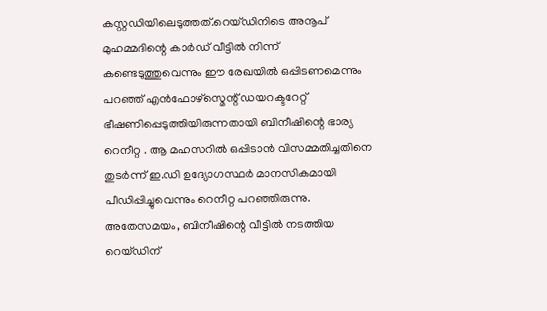കസ്റ്റഡിയിലെടുത്തത്.റെയ്ഡിനിടെ അനൂപ് മുഹമ്മദിന്റെ കാർഡ് വീട്ടിൽ നിന്ന് കണ്ടെടുത്തുവെന്നും ഈ രേഖയിൽ ഒപ്പിടണമെന്നും പറഞ്ഞ് എൻഫോഴ്സ്മെന്റ് ഡയറക്ടറേറ്റ് ഭീഷണിപ്പെടുത്തിയിരുന്നതായി ബിനീഷിന്റെ ഭാര്യ റെനീറ്റ . ആ മഹസറിൽ ഒപ്പിടാൻ വിസമ്മതിച്ചതിനെ തുടർന്ന് ഇ.ഡി ഉദ്യോഗസ്ഥർ മാനസികമായി പീഡിപ്പിച്ചുവെന്നും റെനീറ്റ പറഞ്ഞിരുന്നു. അതേസമയം, ബിനീഷിന്റെ വീട്ടിൽ നടത്തിയ റെയ്ഡിന്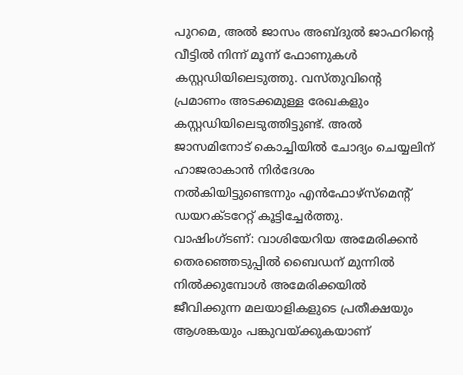പുറമെ, അൽ ജാസം അബ്ദുൽ ജാഫറിന്റെ വീട്ടിൽ നിന്ന് മൂന്ന് ഫോണുകൾ കസ്റ്റഡിയിലെടുത്തു. വസ്തുവിന്റെ പ്രമാണം അടക്കമുള്ള രേഖകളും കസ്റ്റഡിയിലെടുത്തിട്ടുണ്ട്. അൽ ജാസമിനോട് കൊച്ചിയിൽ ചോദ്യം ചെയ്യലിന് ഹാജരാകാൻ നിർദേശം നൽകിയിട്ടുണ്ടെന്നും എൻഫോഴ്സ്മെന്റ് ഡയറക്ടറേറ്റ് കൂട്ടിച്ചേർത്തു.
വാഷിംഗ്ടണ്: വാശിയേറിയ അമേരിക്കൻ തെരഞ്ഞെടുപ്പിൽ ബൈഡന് മുന്നിൽ നിൽക്കുമ്പോൾ അമേരിക്കയിൽ ജീവിക്കുന്ന മലയാളികളുടെ പ്രതീക്ഷയും ആശങ്കയും പങ്കുവയ്ക്കുകയാണ്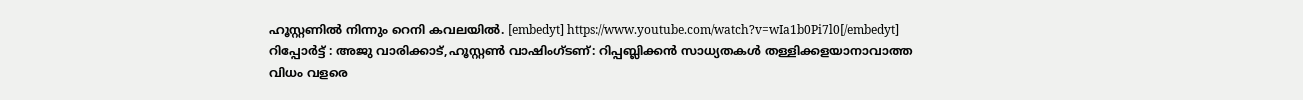ഹൂസ്റ്റണിൽ നിന്നും റെനി കവലയിൽ. [embedyt] https://www.youtube.com/watch?v=wIa1b0Pi7l0[/embedyt]
റിപ്പോർട്ട് : അജു വാരിക്കാട്,ഹൂസ്റ്റൺ വാഷിംഗ്ടണ്: റിപ്പബ്ലിക്കൻ സാധ്യതകൾ തള്ളിക്കളയാനാവാത്ത വിധം വളരെ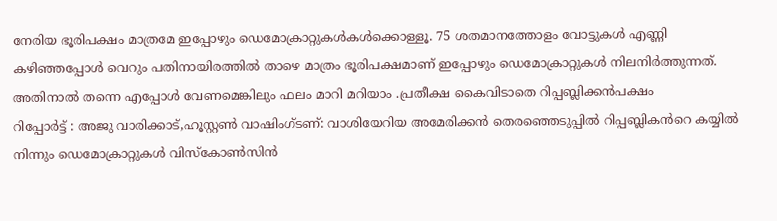നേരിയ ഭൂരിപക്ഷം മാത്രമേ ഇപ്പോഴും ഡെമോക്രാറ്റുകൾകൾക്കൊള്ളൂ. 75 ശതമാനത്തോളം വോട്ടുകൾ എണ്ണി കഴിഞ്ഞപ്പോൾ വെറും പതിനായിരത്തിൽ താഴെ മാത്രം ഭൂരിപക്ഷമാണ് ഇപ്പോഴും ഡെമോക്രാറ്റുകൾ നിലനിർത്തുന്നത്. അതിനാൽ തന്നെ എപ്പോൾ വേണമെങ്കിലും ഫലം മാറി മറിയാം .പ്രതീക്ഷ കൈവിടാതെ റിപ്പബ്ലിക്കൻപക്ഷം
റിപ്പോർട്ട് : അജു വാരിക്കാട്,ഹൂസ്റ്റൺ വാഷിംഗ്ടണ്: വാശിയേറിയ അമേരിക്കൻ തെരഞ്ഞെടുപ്പിൽ റിപ്പബ്ലികൻറെ കയ്യിൽ നിന്നും ഡെമോക്രാറ്റുകൾ വിസ്കോൺസിൻ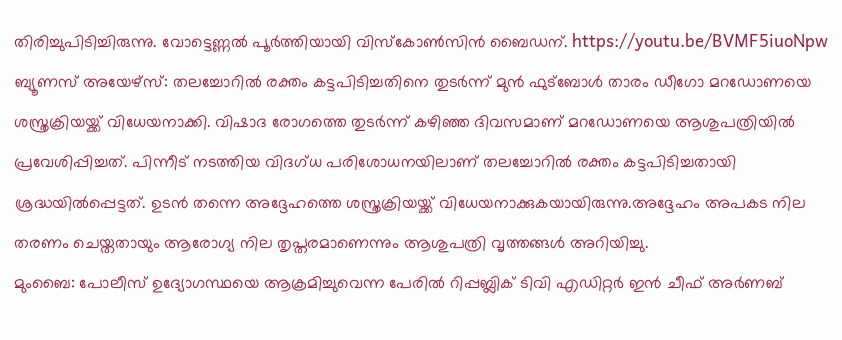തിരിച്ചുപിടിച്ചിരുന്നു. വോട്ടെണ്ണൽ പൂർത്തിയായി വിസ്കോൺസിൻ ബൈഡന്. https://youtu.be/BVMF5iuoNpw
ബ്യൂണസ് അയേഴ്സ്: തലച്ചോറിൽ രക്തം കട്ടപിടിച്ചതിനെ തുടർന്ന് മുൻ ഫുട്ബോൾ താരം ഡീഗോ മറഡോണയെ ശസ്ത്രക്രിയയ്ക്ക് വിധേയനാക്കി. വിഷാദ രോഗത്തെ തുടർന്ന് കഴിഞ്ഞ ദിവസമാണ് മറഡോണയെ ആശുപത്രിയിൽ പ്രവേശിപ്പിച്ചത്. പിന്നീട് നടത്തിയ വിദഗ്ധ പരിശോധനയിലാണ് തലച്ചോറിൽ രക്തം കട്ടപിടിച്ചതായി ശ്രദ്ധയിൽപ്പെട്ടത്. ഉടൻ തന്നെ അദ്ദേഹത്തെ ശസ്ത്രക്രിയയ്ക്ക് വിധേയനാക്കുകയായിരുന്നു.അദ്ദേഹം അപകട നില തരണം ചെയ്തതായും ആരോഗ്യ നില തൃപ്തരമാണെന്നും ആശുപത്രി വൃത്തങ്ങൾ അറിയിച്ചു.
മുംബൈ: പോലീസ് ഉദ്യോഗസ്ഥയെ ആക്രമിച്ചുവെന്ന പേരിൽ റിപ്പബ്ലിക് ടിവി എഡിറ്റർ ഇൻ ചീഫ് അർണബ്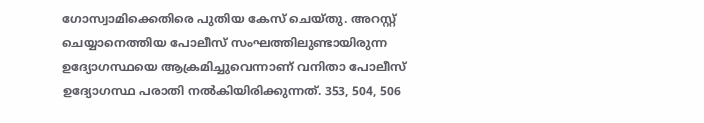ഗോസ്വാമിക്കെതിരെ പുതിയ കേസ് ചെയ്തു. അറസ്റ്റ് ചെയ്യാനെത്തിയ പോലീസ് സംഘത്തിലുണ്ടായിരുന്ന ഉദ്യോഗസ്ഥയെ ആക്രമിച്ചുവെന്നാണ് വനിതാ പോലീസ് ഉദ്യോഗസ്ഥ പരാതി നൽകിയിരിക്കുന്നത്. 353, 504, 506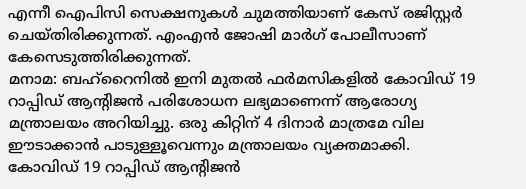എന്നീ ഐപിസി സെക്ഷനുകൾ ചുമത്തിയാണ് കേസ് രജിസ്റ്റർ ചെയ്തിരിക്കുന്നത്. എംഎൻ ജോഷി മാർഗ് പോലീസാണ് കേസെടുത്തിരിക്കുന്നത്.
മനാമ: ബഹ്റൈനിൽ ഇനി മുതൽ ഫർമസികളിൽ കോവിഡ് 19 റാപ്പിഡ് ആന്റിജൻ പരിശോധന ലഭ്യമാണെന്ന് ആരോഗ്യ മന്ത്രാലയം അറിയിച്ചു. ഒരു കിറ്റിന് 4 ദിനാർ മാത്രമേ വില ഈടാക്കാൻ പാടുള്ളൂവെന്നും മന്ത്രാലയം വ്യക്തമാക്കി. കോവിഡ് 19 റാപ്പിഡ് ആന്റിജൻ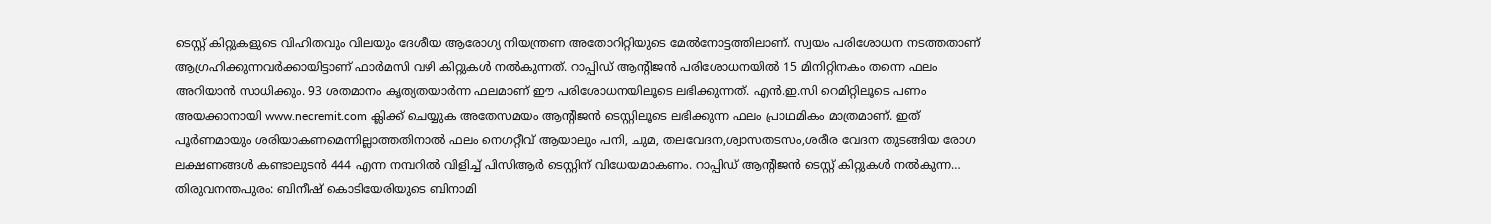ടെസ്റ്റ് കിറ്റുകളുടെ വിഹിതവും വിലയും ദേശീയ ആരോഗ്യ നിയന്ത്രണ അതോറിറ്റിയുടെ മേൽനോട്ടത്തിലാണ്. സ്വയം പരിശോധന നടത്തതാണ് ആഗ്രഹിക്കുന്നവർക്കായിട്ടാണ് ഫാർമസി വഴി കിറ്റുകൾ നൽകുന്നത്. റാപ്പിഡ് ആന്റിജൻ പരിശോധനയിൽ 15 മിനിറ്റിനകം തന്നെ ഫലം അറിയാൻ സാധിക്കും. 93 ശതമാനം കൃത്യതയാർന്ന ഫലമാണ് ഈ പരിശോധനയിലൂടെ ലഭിക്കുന്നത്. എൻ.ഇ.സി റെമിറ്റിലൂടെ പണം അയക്കാനായി www.necremit.com ക്ലിക്ക് ചെയ്യുക അതേസമയം ആന്റിജൻ ടെസ്റ്റിലൂടെ ലഭിക്കുന്ന ഫലം പ്രാഥമികം മാത്രമാണ്. ഇത് പൂർണമായും ശരിയാകണമെന്നില്ലാത്തതിനാൽ ഫലം നെഗറ്റീവ് ആയാലും പനി, ചുമ, തലവേദന,ശ്വാസതടസം,ശരീര വേദന തുടങ്ങിയ രോഗ ലക്ഷണങ്ങൾ കണ്ടാലുടൻ 444 എന്ന നമ്പറിൽ വിളിച്ച് പിസിആർ ടെസ്റ്റിന് വിധേയമാകണം. റാപ്പിഡ് ആന്റിജൻ ടെസ്റ്റ് കിറ്റുകൾ നൽകുന്ന…
തിരുവനന്തപുരം: ബിനീഷ് കൊടിയേരിയുടെ ബിനാമി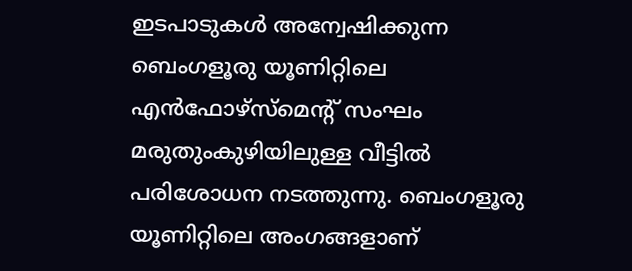ഇടപാടുകൾ അന്വേഷിക്കുന്ന ബെംഗളൂരു യൂണിറ്റിലെ എൻഫോഴ്സ്മെന്റ് സംഘം മരുതുംകുഴിയിലുള്ള വീട്ടിൽ പരിശോധന നടത്തുന്നു. ബെംഗളൂരു യൂണിറ്റിലെ അംഗങ്ങളാണ്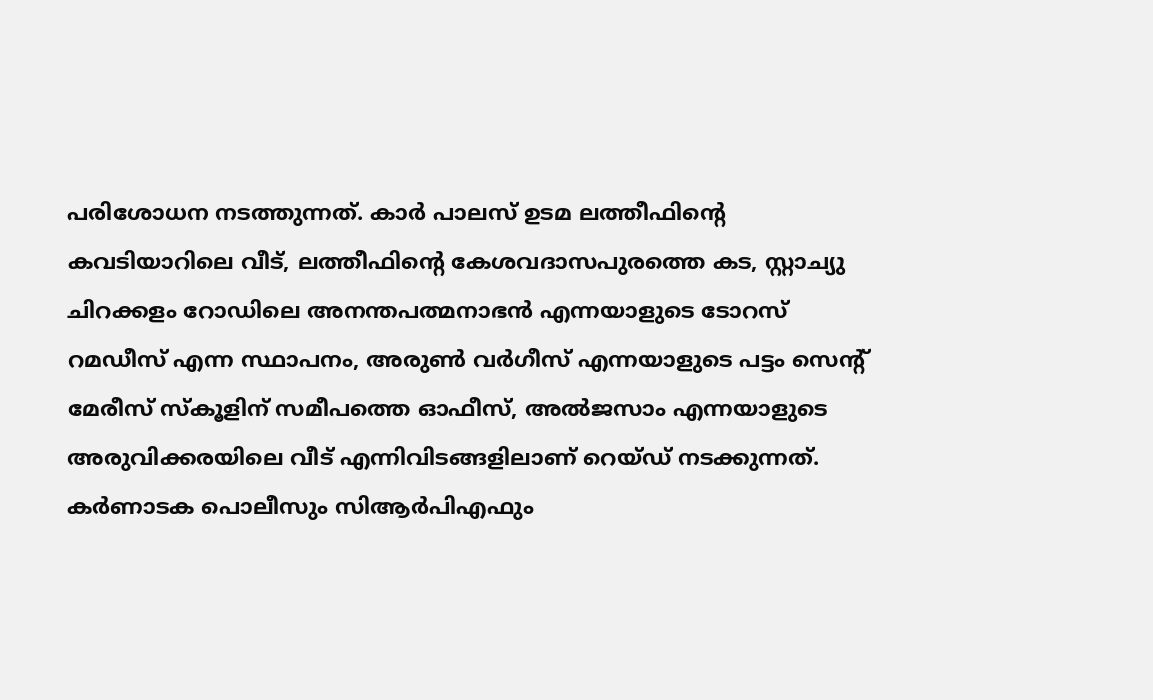പരിശോധന നടത്തുന്നത്. കാർ പാലസ് ഉടമ ലത്തീഫിന്റെ കവടിയാറിലെ വീട്, ലത്തീഫിന്റെ കേശവദാസപുരത്തെ കട, സ്റ്റാച്യു ചിറക്കളം റോഡിലെ അനന്തപത്മനാഭൻ എന്നയാളുടെ ടോറസ് റമഡീസ് എന്ന സ്ഥാപനം, അരുൺ വർഗീസ് എന്നയാളുടെ പട്ടം സെന്റ് മേരീസ് സ്കൂളിന് സമീപത്തെ ഓഫീസ്, അൽജസാം എന്നയാളുടെ അരുവിക്കരയിലെ വീട് എന്നിവിടങ്ങളിലാണ് റെയ്ഡ് നടക്കുന്നത്. കർണാടക പൊലീസും സിആർപിഎഫും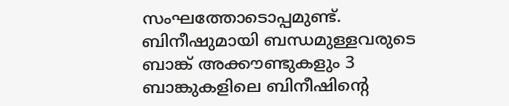സംഘത്തോടൊപ്പമുണ്ട്. ബിനീഷുമായി ബന്ധമുള്ളവരുടെ ബാങ്ക് അക്കൗണ്ടുകളും 3 ബാങ്കുകളിലെ ബിനീഷിന്റെ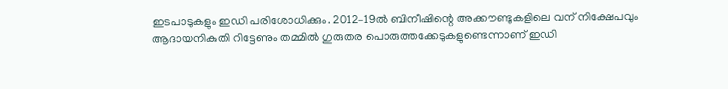ഇടപാടുകളും ഇഡി പരിശോധിക്കും. 2012–19ൽ ബിനീഷിന്റെ അക്കൗണ്ടുകളിലെ വന് നിക്ഷേപവും ആദായനികുതി റിട്ടേണും തമ്മിൽ ഗുരുതര പൊരുത്തക്കേടുകളുണ്ടെന്നാണ് ഇഡി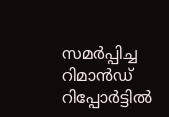സമർപ്പിച്ച റിമാൻഡ് റിപ്പോർട്ടിൽ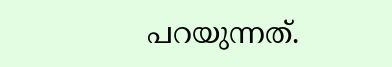പറയുന്നത്.